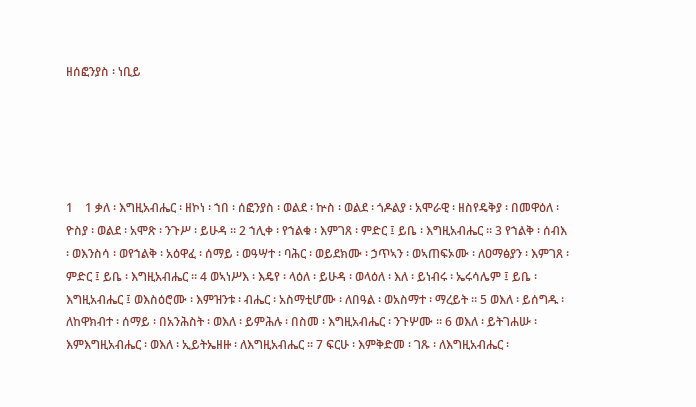ዘሰፎንያስ ፡ ነቢይ





1    1 ቃለ ፡ እግዚአብሔር ፡ ዘኮነ ፡ ኀበ ፡ ሰፎንያስ ፡ ወልደ ፡ ኵስ ፡ ወልደ ፡ ጎዶልያ ፡ አሞራዊ ፡ ዘስየዴቅያ ፡ በመዋዕለ ፡ ዮስያ ፡ ወልደ ፡ አሞጽ ፡ ንጉሥ ፡ ይሁዳ ። 2 ኀሊቀ ፡ የኀልቁ ፡ እምገጸ ፡ ምድር ፤ ይቤ ፡ እግዚአብሔር ። 3 የኀልቅ ፡ ሰብእ ፡ ወእንስሳ ፡ ወየኀልቅ ፡ አዕዋፈ ፡ ሰማይ ፡ ወዓሣተ ፡ ባሕር ፡ ወይደክሙ ፡ ኃጥኣን ፡ ወኣጠፍኦሙ ፡ ለዐማፅያን ፡ እምገጸ ፡ ምድር ፤ ይቤ ፡ እግዚአብሔር ። 4 ወኣነሥእ ፡ እዴየ ፡ ላዕለ ፡ ይሁዳ ፡ ወላዕለ ፡ እለ ፡ ይነብሩ ፡ ኤሩሳሌም ፤ ይቤ ፡ እግዚአብሔር ፤ ወእስዕሮሙ ፡ እምዝንቱ ፡ ብሔር ፡ አስማቲሆሙ ፡ ለበዓል ፡ ወአስማተ ፡ ማረይት ። 5 ወእለ ፡ ይሰግዱ ፡ ለከዋክብተ ፡ ሰማይ ፡ በአንሕስት ፡ ወእለ ፡ ይምሕሉ ፡ በስመ ፡ እግዚአብሔር ፡ ንጉሦሙ ። 6 ወእለ ፡ ይትገሐሡ ፡ እምእግዚአብሔር ፡ ወእለ ፡ ኢይትኤዘዙ ፡ ለእግዚአብሔር ። 7 ፍርሁ ፡ እምቅድመ ፡ ገጹ ፡ ለእግዚአብሔር ፡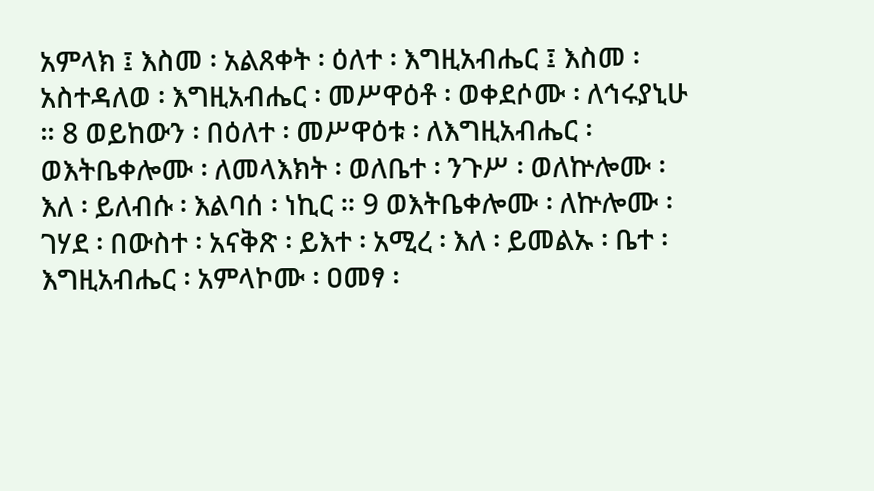አምላክ ፤ እስመ ፡ አልጸቀት ፡ ዕለተ ፡ እግዚአብሔር ፤ እስመ ፡ አስተዳለወ ፡ እግዚአብሔር ፡ መሥዋዕቶ ፡ ወቀደሶሙ ፡ ለኅሩያኒሁ ። 8 ወይከውን ፡ በዕለተ ፡ መሥዋዕቱ ፡ ለእግዚአብሔር ፡ ወእትቤቀሎሙ ፡ ለመላእክት ፡ ወለቤተ ፡ ንጉሥ ፡ ወለኵሎሙ ፡ እለ ፡ ይለብሱ ፡ እልባሰ ፡ ነኪር ። 9 ወእትቤቀሎሙ ፡ ለኵሎሙ ፡ ገሃደ ፡ በውስተ ፡ አናቅጽ ፡ ይእተ ፡ አሚረ ፡ እለ ፡ ይመልኡ ፡ ቤተ ፡ እግዚአብሔር ፡ አምላኮሙ ፡ ዐመፃ ፡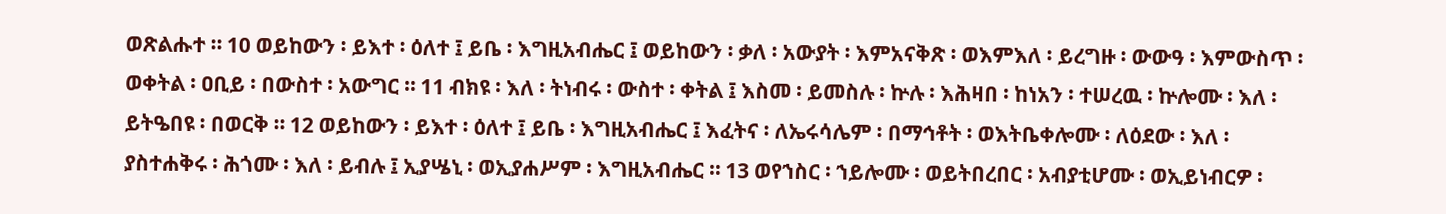ወጽልሑተ ። 10 ወይከውን ፡ ይእተ ፡ ዕለተ ፤ ይቤ ፡ እግዚአብሔር ፤ ወይከውን ፡ ቃለ ፡ አውያት ፡ እምአናቅጽ ፡ ወእምእለ ፡ ይረግዙ ፡ ውውዓ ፡ እምውስጥ ፡ ወቀትል ፡ ዐቢይ ፡ በውስተ ፡ አውግር ። 11 ብክዩ ፡ እለ ፡ ትነብሩ ፡ ውስተ ፡ ቀትል ፤ እስመ ፡ ይመስሉ ፡ ኵሉ ፡ እሕዛበ ፡ ከነአን ፡ ተሠረዉ ፡ ኵሎሙ ፡ እለ ፡ ይትዔበዩ ፡ በወርቅ ። 12 ወይከውን ፡ ይእተ ፡ ዕለተ ፤ ይቤ ፡ እግዚአብሔር ፤ እፈትና ፡ ለኤሩሳሌም ፡ በማኅቶት ፡ ወእትቤቀሎሙ ፡ ለዕደው ፡ እለ ፡ ያስተሐቅሩ ፡ ሕጎሙ ፡ እለ ፡ ይብሉ ፤ ኢያሤኒ ፡ ወኢያሐሥም ፡ እግዚአብሔር ። 13 ወየኀስር ፡ ኀይሎሙ ፡ ወይትበረበር ፡ አብያቲሆሙ ፡ ወኢይነብርዎ ፡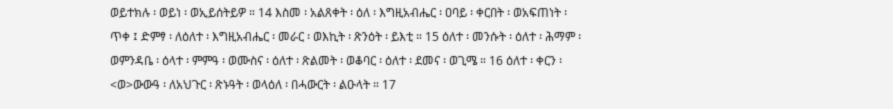ወይተክሉ ፡ ወይነ ፡ ወኢይሰትይዎ ። 14 እስመ ፡ አልጸቀት ፡ ዕለ ፡ እግዚአብሔር ፡ ዐባይ ፡ ቀርበት ፡ ወአፍጠነት ፡ ጥቀ ፤ ድምፃ ፡ ለዕለተ ፡ እግዚአብሔር ፡ መራር ፡ ወእኪት ፡ ጽንዕት ፡ ይእቲ ። 15 ዕለተ ፡ መንሱት ፡ ዕለተ ፡ ሕማም ፡ ወምንዳቤ ፡ ዕላተ ፡ ምምዓ ፡ ወሙስና ፡ ዕለተ ፡ ጽልመት ፡ ወቆባር ፡ ዕለተ ፡ ደመና ፡ ወጊሜ ። 16 ዕለተ ፡ ቀርን ፡ <ወ>ውውዓ ፡ ለአህጉር ፡ ጽኑዓት ፡ ወላዕለ ፡ በሓውርት ፡ ልዑላት ። 17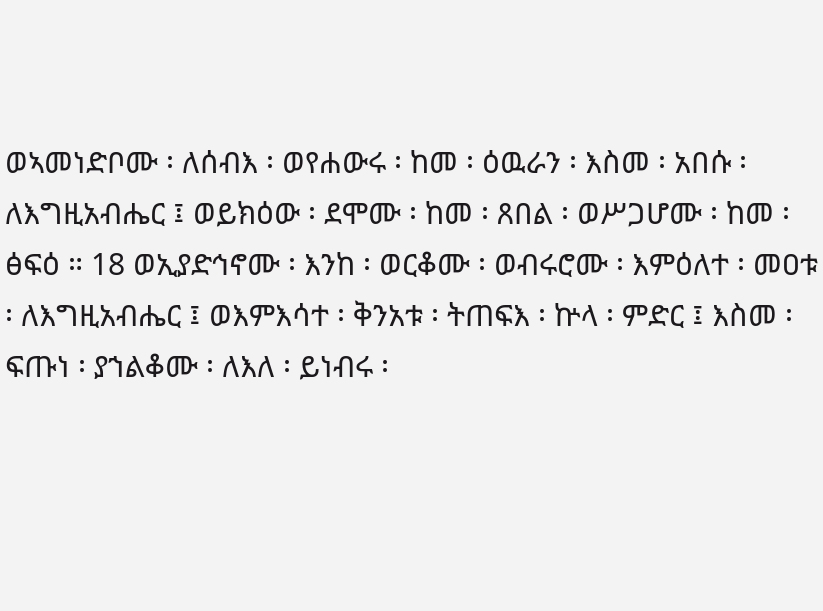ወኣመነድቦሙ ፡ ለሰብእ ፡ ወየሐውሩ ፡ ከመ ፡ ዕዉራን ፡ እስመ ፡ አበሱ ፡ ለእግዚአብሔር ፤ ወይክዕው ፡ ደሞሙ ፡ ከመ ፡ ጸበል ፡ ወሥጋሆሙ ፡ ከመ ፡ ፅፍዕ ። 18 ወኢያድኅኖሙ ፡ እንከ ፡ ወርቆሙ ፡ ወብሩሮሙ ፡ እምዕለተ ፡ መዐቱ ፡ ለእግዚአብሔር ፤ ወእምእሳተ ፡ ቅንአቱ ፡ ትጠፍእ ፡ ኵላ ፡ ምድር ፤ እስመ ፡ ፍጡነ ፡ ያኀልቆሙ ፡ ለእለ ፡ ይነብሩ ፡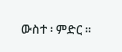ውስተ ፡ ምድር ።